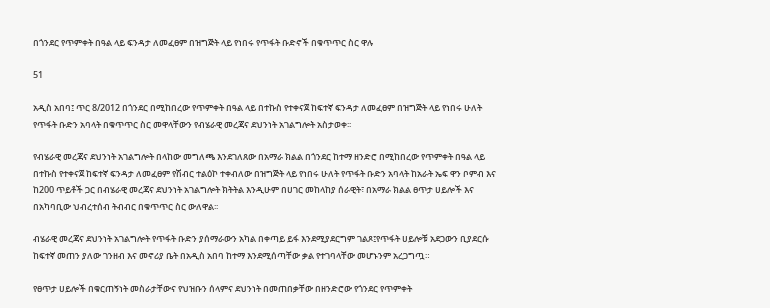በጎንደር የጥምቀት በዓል ላይ ፍንዳታ ለመፈፀም በዝግጅት ላይ የነበሩ የጥፋት ቡድኖች በቁጥጥር ስር ዋሉ

51

አዲስ አበባ፤ ጥር 8/2012 በጎንደር በሚከበረው የጥምቀት በዓል ላይ በተኩስ የተቀናጀ ከፍተኛ ፍንዳታ ለመፈፀም በዝግጅት ላይ የነበሩ ሁለት የጥፋት ቡድን አባላት በቁጥጥር ስር መዋላቸውን የብሄራዊ መረጃና ደህንነት አገልግሎት አስታወቀ፡፡

የብሄራዊ መረጃና ደህንነት አገልግሎት በላከው መግለጫ እንደገለጸው በአማራ ክልል በጎንደር ከተማ ዘንድሮ በሚከበረው የጥምቀት በዓል ላይ በተኩስ የተቀናጀ ከፍተኛ ፍንዳታ ለመፈፀም የሽብር ተልዕኮ ተቀብለው በዝግጅት ላይ የነበሩ ሁለት የጥፋት ቡድን አባላት ከአራት ኤፍ ዋን ቦምብ እና ከ200 ጥይቶች ጋር በብሄራዊ መረጃና ደህንነት አገልግሎት ክትትል እንዲሁም በሀገር መከላከያ ሰራዊት፣ በአማራ ክልል ፀጥታ ሀይሎች እና በአካባቢው ህብረተሰብ ትብብር በቁጥጥር ስር ውለዋል፡፡

ብሄራዊ መረጃና ደህንነት አገልግሎት የጥፋት ቡድን ያሰማራውን አካል በቀጣይ ይፋ እንደሚያደርግም ገልጾ፤የጥፋት ሀይሎቹ አደጋውን ቢያደርሱ ከፍተኛ መጠን ያለው ገንዘብ እና መኖሪያ ቤት በአዲስ አበባ ከተማ እንደሚሰጣቸው ቃል የተገባላቸው መሆኑንም አረጋግጧ።

የፀጥታ ሀይሎች በቁርጠኝነት መስራታቸውና የህዝቡን ሰላምና ደህንነት በመጠበቃቸው በዘንድሮው የጎንደር የጥምቀት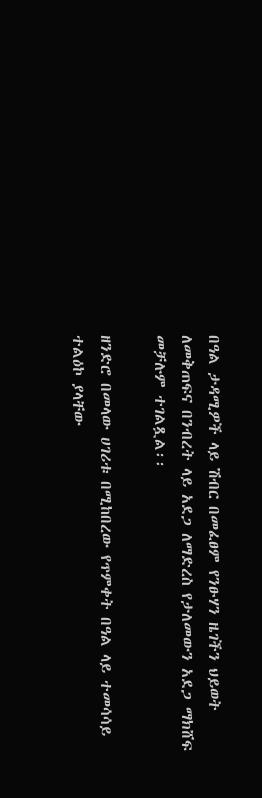በዓል ታዳሚዎች ላይ ሽብር በመፈፀም የንፁሃን ዜገችን ህይወት ለመቅጠፍና በንብረት ላይ አደጋ ለማድረስ የታለመውን አደጋ ማክሸፍ መቻሉም ተገልጿል፡፡

ዘንድሮ በመላው ሀገሪቱ በሚከበረው የጥምቀት በዓል ላይ ተመሳሳይ ተልዕኮ ያላቸው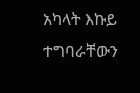አካላት እኩይ ተግባራቸውን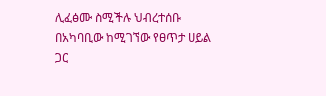ሊፈፅሙ ስሚችሉ ህብረተሰቡ በአካባቢው ከሚገኘው የፀጥታ ሀይል ጋር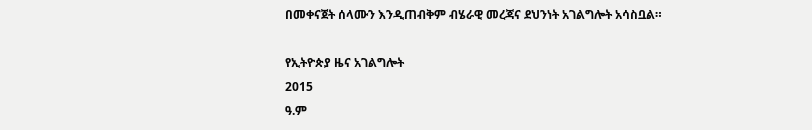በመቀናጀት ሰላሙን እንዲጠብቅም ብሄራዊ መረጃና ደህንነት አገልግሎት አሳስቧል።

የኢትዮጵያ ዜና አገልግሎት
2015
ዓ.ም